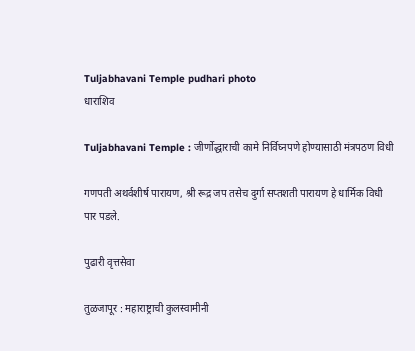Tuljabhavani Temple pudhari photo
धाराशिव

Tuljabhavani Temple : जीर्णोद्धाराची कामे निर्विघ्नपणे होण्यासाठी मंत्रपठण विधी

गणपती अथर्वशीर्ष पारायण, श्री रूद्र जप तसेच दुर्गा सप्तशती पारायण हे धार्मिक विधी पार पडले.

पुढारी वृत्तसेवा

तुळजापूर : महाराष्ट्राची कुलस्वामीनी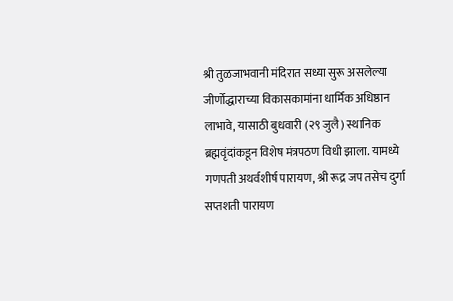श्री तुळजाभवानी मंदिरात सध्या सुरू असलेल्या जीर्णोद्धाराच्या विकासकामांना धार्मिक अधिष्ठान लाभावे, यासाठी बुधवारी (२९ जुलै) स्थानिक ब्रह्मवृंदांकडून विशेष मंत्रपठण विधी झाला. यामध्ये गणपती अथर्वशीर्ष पारायण, श्री रूद्र जप तसेच दुर्गा सप्तशती पारायण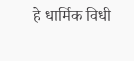हे धार्मिक विधी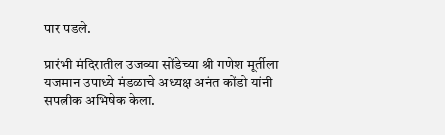पार पडले.

प्रारंभी मंदिरातील उजव्या सोंडेच्या श्री गणेश मूर्तीला यजमान उपाध्ये मंडळाचे अध्यक्ष अनंत कोंडो यांनी सपत्नीक अभिषेक केला.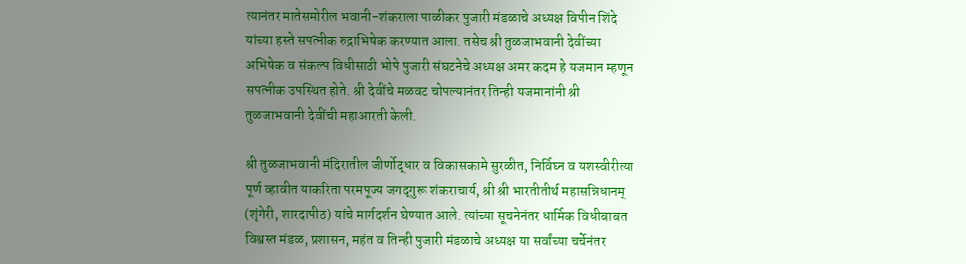त्यानंतर मातेसमोरील भवानी-शंकराला पाळीकर पुजारी मंडळाचे अध्यक्ष विपीन शिंदे यांच्या हस्ते सपत्नीक रुद्राभिषेक करण्यात आला. तसेच श्री तुळजाभवानी देवींच्या अभिषेक व संकल्प विधीसाठी भोपे पुजारी संघटनेचे अध्यक्ष अमर कदम हे यजमान म्हणून सपत्नीक उपस्थित होते. श्री देवींचे मळवट चोपल्यानंतर तिन्ही यजमानांनी श्री तुळजाभवानी देवींची महाआरती केली.

श्री तुळजाभवानी मंदिरातील जीर्णोद्धार व विकासकामे सुरळीत, निर्विघ्न व यशस्वीरीत्या पूर्ण व्हावीत याकरिता परमपूज्य जगद्‌गुरू शंकराचार्य, श्री श्री भारतीतीर्थ महासन्निधानम् (शृंगेरी, शारदापीठ) यांचे मार्गदर्शन घेण्यात आले. त्यांच्या सूचनेनंतर धार्मिक विधीबाबत विश्वस्त मंडळ, प्रशासन, महंत व तिन्ही पुजारी मंडळाचे अध्यक्ष या सर्वांच्या चर्चेनंतर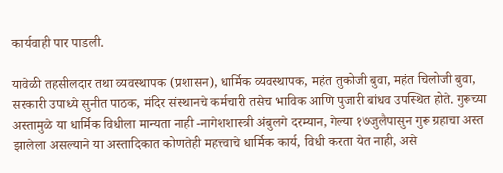कार्यवाही पार पाडली.

यावेळी तहसीलदार तथा व्यवस्थापक (प्रशासन), धार्मिक व्यवस्थापक, महंत तुकोजी बुवा, महंत चिलोजी बुवा, सरकारी उपाध्ये सुनीत पाठक, मंदिर संस्थानचे कर्मचारी तसेच भाविक आणि पुजारी बांधव उपस्थित होते. गुरूच्या अस्तामुळे या धार्मिक विधीला मान्यता नाही -नागेशशास्त्री अंबुलगे दरम्यान, गेल्या १७जुलैपासुन गुरू ग्रहाचा अस्त झालेला असल्याने या अस्तादिकात कोणतेही महत्त्वाचे धार्मिक कार्य, विधी करता येत नाही, असे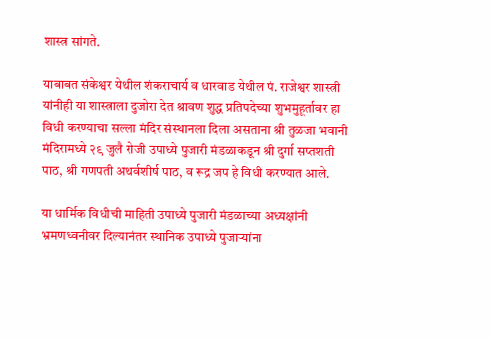शास्त्र सांगते.

याबाबत संकेश्वर येथील शंकराचार्य व धारवाड येथील पं. राजेश्वर शास्त्री यांनीही या शास्त्राला दुजोरा देत श्रावण शुद्ध प्रतिपदेच्या शुभमुहूर्तावर हा विधी करण्याचा सल्ला मंदिर संस्थानला दिला असताना श्री तुळजा भवानी मंदिरामध्ये २९ जुलै रोजी उपाध्ये पुजारी मंडळाकडून श्री दुर्गा सप्तशती पाठ, श्री गणपती अथर्वशीर्ष पाठ, व रूद्र जप हे विधी करण्यात आले.

या धार्मिक विधीची माहिती उपाध्ये पुजारी मंडळाच्या अध्यक्षांनी भ्रमणध्वनीवर दिल्यानंतर स्थानिक उपाध्ये पुजाऱ्यांना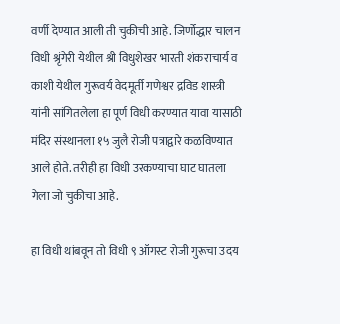वर्णी देण्यात आली ती चुकीची आहे. जिर्णोद्धार चालन विधी श्रृंगेरी येथील श्री विधुशेखर भारती शंकराचार्य व काशी येथील गुरूवर्य वेदमूर्ती गणेश्वर द्रविड शास्त्री यांनी सांगितलेला हा पूर्ण विधी करण्यात यावा यासाठी मंदिर संस्थानला १५ जुलै रोजी पत्राद्वारे कळविण्यात आले होते. तरीही हा विधी उरकण्याचा घाट घातला गेला जो चुकीचा आहे.

हा विधी थांबवून तो विधी ९ ऑगस्ट रोजी गुरूचा उदय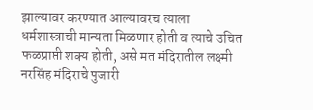झाल्यावर करण्यात आल्यावरच त्याला धर्मशास्त्राची मान्यता मिळणार होती व त्याचे उचित फळप्राप्ती शक्य होती, असे मत मंदिरातील लक्ष्मी नरसिंह मंदिराचे पुजारी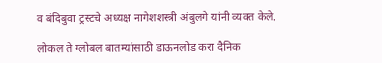व बंदिबुवा ट्रस्टचे अध्यक्ष नागेशशस्त्री अंबुलगे यांनी व्यक्त केले.

लोकल ते ग्लोबल बातम्यांसाठी डाऊनलोड करा दैनिक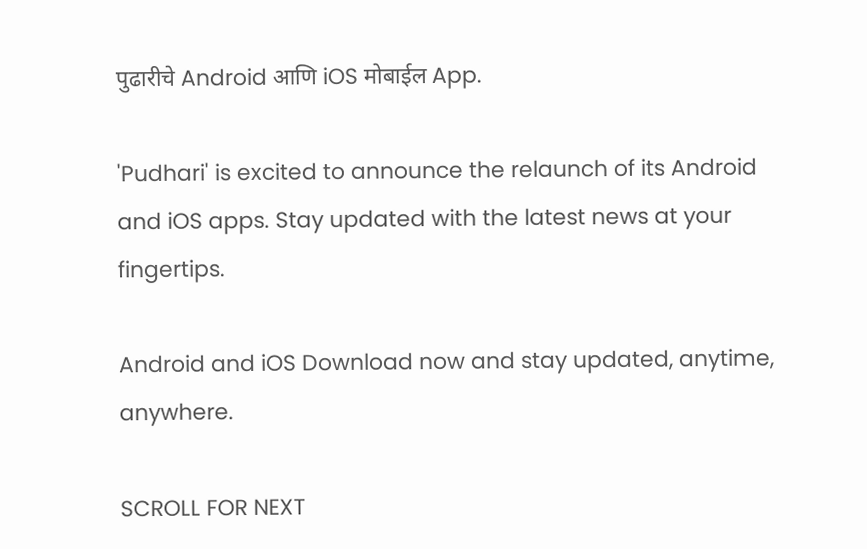पुढारीचे Android आणि iOS मोबाईल App.

'Pudhari' is excited to announce the relaunch of its Android and iOS apps. Stay updated with the latest news at your fingertips.

Android and iOS Download now and stay updated, anytime, anywhere.

SCROLL FOR NEXT